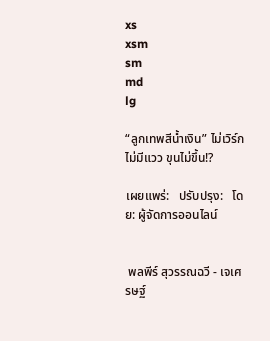xs
xsm
sm
md
lg

“ลูกเทพสีน้ำเงิน” ไม่เวิร์กไม่มีแวว ขุนไม่ขึ้น!?

เผยแพร่:   ปรับปรุง:   โดย: ผู้จัดการออนไลน์


 พลพีร์ สุวรรณฉวี - เจเศรษฐ์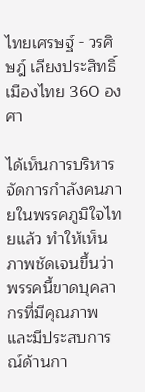ไทยเศรษฐ์ - วรศิษฎ์ เลียงประสิทธิ์
เมืองไทย 360 องศา

ได้เห็นการบริหารจัดการกำลังคนภายในพรรคภูมิใจไทยแล้ว ทำให้เห็นภาพชัดเจนขึ้นว่า พรรคนี้ขาดบุคลากรที่มีคุณภาพ และมีประสบการณ์ด้านกา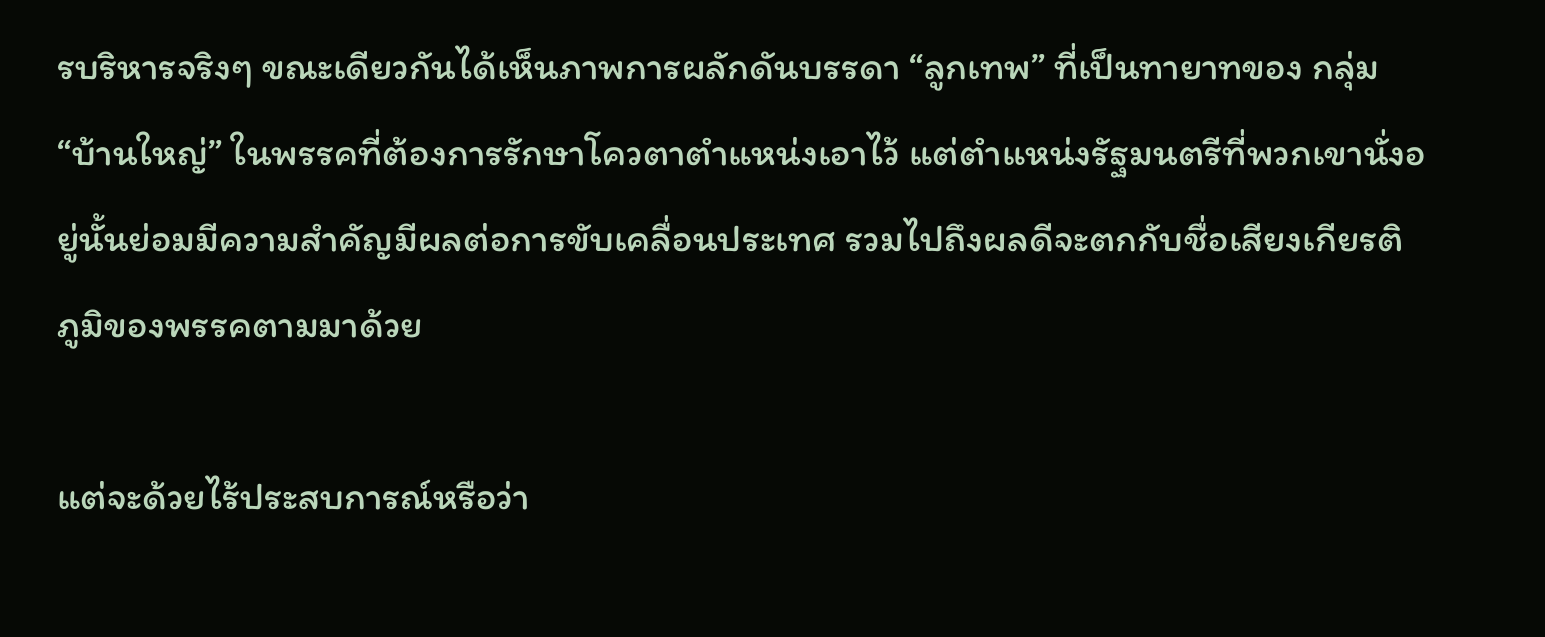รบริหารจริงๆ ขณะเดียวกันได้เห็นภาพการผลักดันบรรดา “ลูกเทพ” ที่เป็นทายาทของ กลุ่ม “บ้านใหญ่” ในพรรคที่ต้องการรักษาโควตาตำแหน่งเอาไว้ แต่ตำแหน่งรัฐมนตรีที่พวกเขานั่งอยู่นั้นย่อมมีความสำคัญมีผลต่อการขับเคลื่อนประเทศ รวมไปถึงผลดีจะตกกับชื่อเสียงเกียรติภูมิของพรรคตามมาด้วย

แต่จะด้วยไร้ประสบการณ์หรือว่า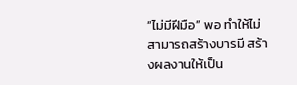“ไม่มีฝีมือ” พอ ทำให้ไม่สามารถสร้างบารมี สร้างผลงานให้เป็น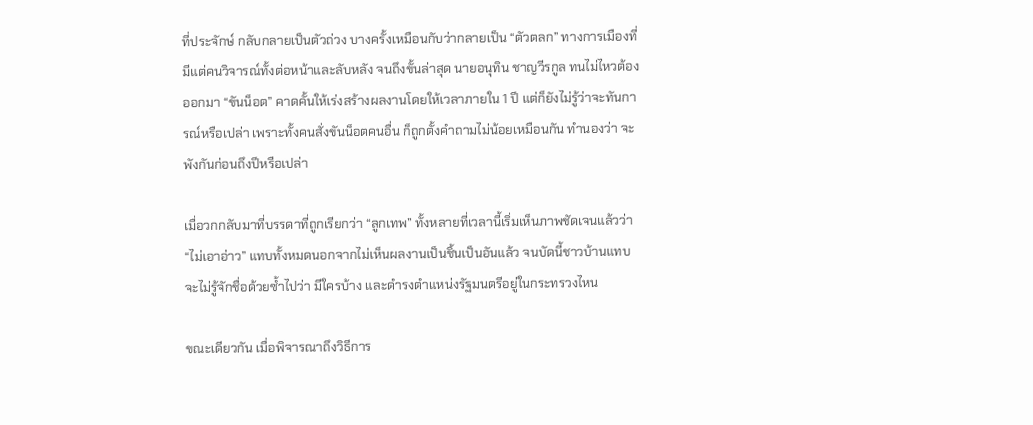ที่ประจักษ์ กลับกลายเป็นตัวถ่วง บางครั้งเหมือนกับว่ากลายเป็น “ตัวตลก” ทางการเมืองที่มีแต่คนวิจารณ์ทั้งต่อหน้าและลับหลัง จนถึงขั้นล่าสุด นายอนุทิน ชาญวีรกูล ทนไม่ไหวต้องออกมา “ขันน็อต” คาดคั้นให้เร่งสร้างผลงานโดยให้เวลาภายใน 1 ปี แต่ก็ยังไม่รู้ว่าจะทันการณ์หรือเปล่า เพราะทั้งคนสั่งขันน็อตคนอื่น ก็ถูกตั้งคำถามไม่น้อยเหมือนกัน ทำนองว่า จะพังกันก่อนถึงปีหรือเปล่า

เมื่อวกกลับมาที่บรรดาที่ถูกเรียกว่า “ลูกเทพ” ทั้งหลายที่เวลานี้เริ่มเห็นภาพชัดเจนแล้วว่า “ไม่เอาอ่าว” แทบทั้งหมดนอกจากไม่เห็นผลงานเป็นชิ้นเป็นอันแล้ว จนบัดนี้ชาวบ้านแทบจะไม่รู้จักชื่อด้วยซ้ำไปว่า มีใครบ้าง และดำรงตำแหน่งรัฐมนตรีอยู่ในกระทรวงไหน

ขณะเดียวกัน เมื่อพิจารณาถึงวิธีการ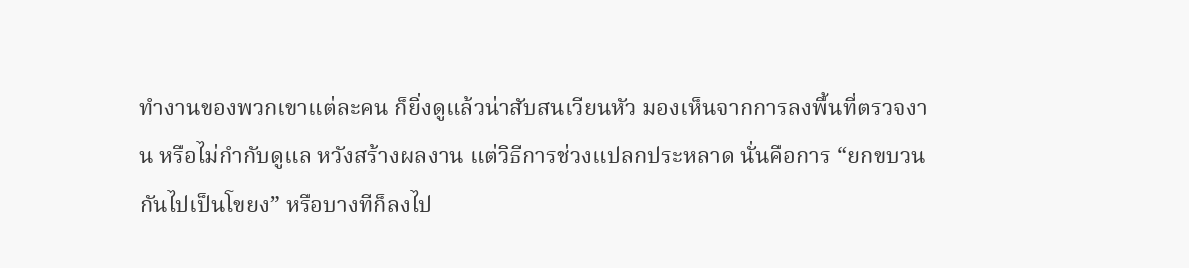ทำงานของพวกเขาแต่ละคน ก็ยิ่งดูแล้วน่าสับสนเวียนหัว มองเห็นจากการลงพื้นที่ตรวจงาน หรือไม่กำกับดูแล หวังสร้างผลงาน แต่วิธีการช่วงแปลกประหลาด นั่นคือการ “ยกขบวนกันไปเป็นโขยง” หรือบางทีก็ลงไป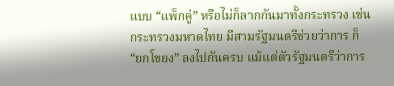แบบ “แพ็กคู่” หรือไม่ก็ลากกันมาทั้งกระทรวง เช่น กระทรวงมหาดไทย มีสามรัฐมนตรีช่วยว่าการ ก็ “ยกโขยง” ลงไปกันครบ แม้แต่ตัวรัฐมนตรีว่าการ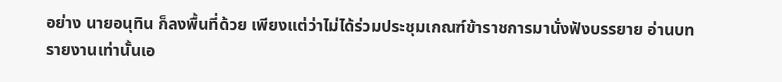อย่าง นายอนุทิน ก็ลงพื้นที่ด้วย เพียงแต่ว่าไม่ได้ร่วมประชุมเกณฑ์ข้าราชการมานั่งฟังบรรยาย อ่านบทรายงานเท่านั้นเอ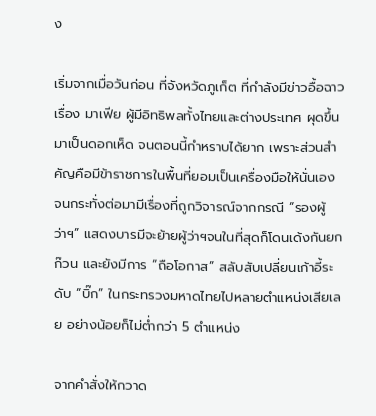ง

เริ่มจากเมื่อวันก่อน ที่จังหวัดภูเก็ต ที่กำลังมีข่าวอื้อฉาวเรื่อง มาเฟีย ผู้มีอิทธิพลทั้งไทยและต่างประเทศ ผุดขึ้นมาเป็นดอกเห็ด จนตอนนี้กำหราบได้ยาก เพราะส่วนสำคัญคือมีข้าราชการในพื้นที่ยอมเป็นเครื่องมือให้นั่นเอง จนกระทั่งต่อมามีเรื่องที่ถูกวิจารณ์จากกรณี “รองผู้ว่าฯ” แสดงบารมีจะย้ายผู้ว่าฯจนในที่สุดก็โดนเด้งกันยกก๊วน และยังมีการ “ถือโอกาส” สลับสับเปลี่ยนเก้าอี้ระดับ “บิ๊ก” ในกระทรวงมหาดไทยไปหลายตำแหน่งเสียเลย อย่างน้อยก็ไม่ต่ำกว่า 5 ตำแหน่ง

จากคำสั่งให้กวาด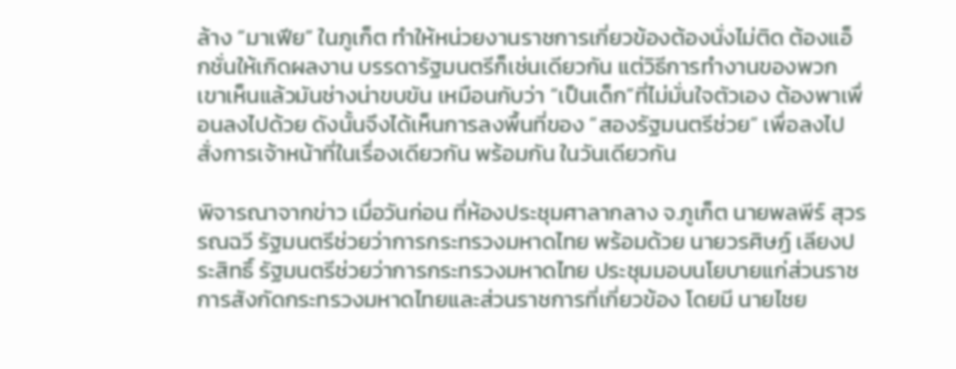ล้าง “มาเฟีย” ในภูเก็ต ทำให้หน่วยงานราชการเกี่ยวข้องต้องนั่งไม่ติด ต้องแอ็กชั่นให้เกิดผลงาน บรรดารัฐมนตรีก็เช่นเดียวกัน แต่วิธีการทำงานของพวกเขาเห็นแล้วมันช่างน่าขบขัน เหมือนกับว่า “เป็นเด็ก”ที่ไม่มั่นใจตัวเอง ต้องพาเพื่อนลงไปด้วย ดังนั้นจึงได้เห็นการลงพื้นที่ของ “สองรัฐมนตรีช่วย” เพื่อลงไปสั่งการเจ้าหน้าที่ในเรื่องเดียวกัน พร้อมกัน ในวันเดียวกัน

พิจารณาจากข่าว เมื่อวันก่อน ที่ห้องประชุมศาลากลาง จ.ภูเก็ต นายพลพีร์ สุวรรณฉวี รัฐมนตรีช่วยว่าการกระทรวงมหาดไทย พร้อมด้วย นายวรศิษฎ์ เลียงประสิทธิ์ รัฐมนตรีช่วยว่าการกระทรวงมหาดไทย ประชุมมอบนโยบายแก่ส่วนราชการสังกัดกระทรวงมหาดไทยและส่วนราชการที่เกี่ยวข้อง โดยมี นายไชย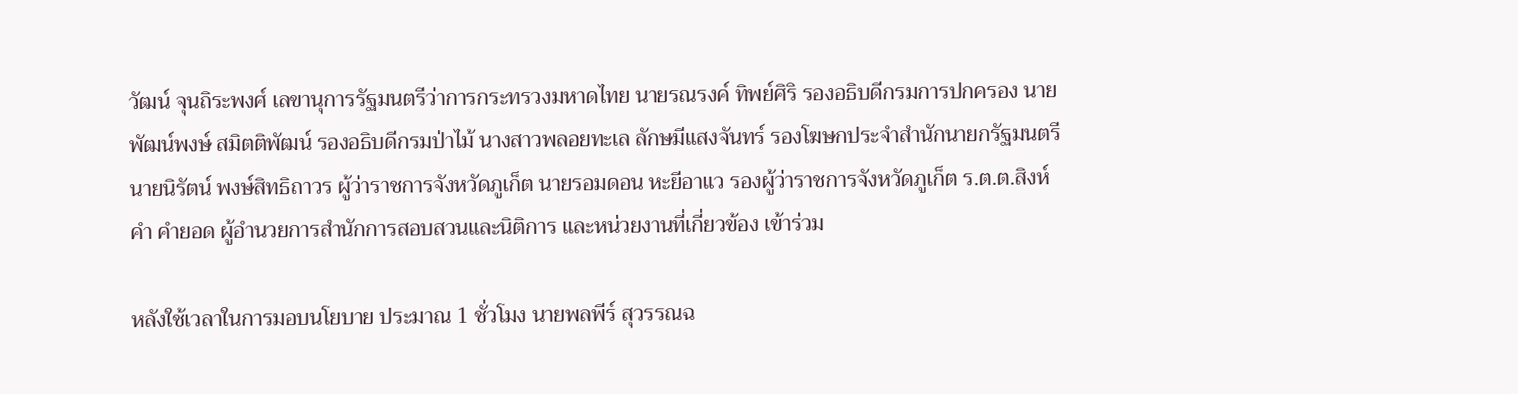วัฒน์ จุนถิระพงศ์ เลขานุการรัฐมนตรีว่าการกระทรวงมหาดไทย นายรณรงค์ ทิพย์ศิริ รองอธิบดีกรมการปกครอง นายพัฒน์พงษ์ สมิตติพัฒน์ รองอธิบดีกรมป่าไม้ นางสาวพลอยทะเล ลักษมีแสงจันทร์ รองโฆษกประจำสำนักนายกรัฐมนตรี นายนิรัตน์ พงษ์สิทธิถาวร ผู้ว่าราชการจังหวัดภูเก็ต นายรอมดอน หะยีอาแว รองผู้ว่าราชการจังหวัดภูเก็ต ร.ต.ต.สิงห์คำ คำยอด ผู้อำนวยการสำนักการสอบสวนและนิติการ และหน่วยงานที่เกี่ยวข้อง เข้าร่วม

หลังใช้เวลาในการมอบนโยบาย ประมาณ 1 ชั่วโมง นายพลพีร์ สุวรรณฉ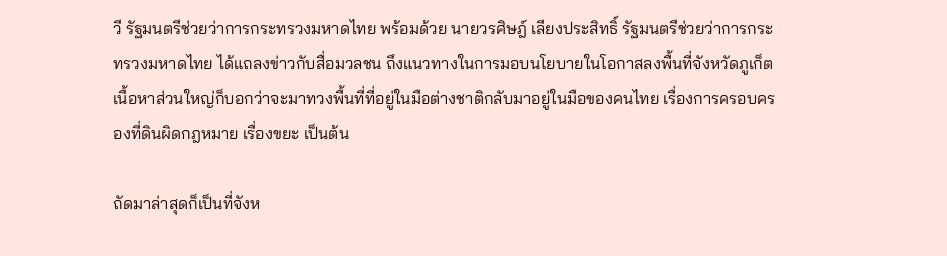วี รัฐมนตรีช่วยว่าการกระทรวงมหาดไทย พร้อมด้วย นายวรศิษฎ์ เลียงประสิทธิ์ รัฐมนตรีช่วยว่าการกระทรวงมหาดไทย ได้แถลงข่าวกับสื่อมวลชน ถึงแนวทางในการมอบนโยบายในโอกาสลงพื้นที่จังหวัดภูเก็ตเนื้อหาส่วนใหญ่ก็บอกว่าจะมาทวงพื้นที่ที่อยู่ในมือต่างชาติกลับมาอยู่ในมือของคนไทย เรื่องการครอบครองที่ดินผิดกฎหมาย เรื่องขยะ เป็นต้น

ถัดมาล่าสุดก็เป็นที่จังห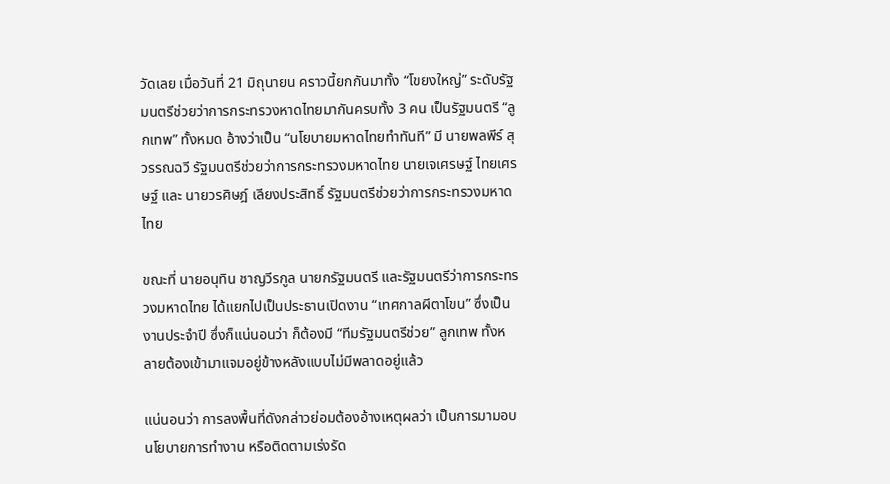วัดเลย เมื่อวันที่ 21 มิถุนายน คราวนี้ยกกันมาทั้ง “โขยงใหญ่” ระดับรัฐมนตรีช่วยว่าการกระทรวงหาดไทยมากันครบทั้ง 3 คน เป็นรัฐมนตรี “ลูกเทพ” ทั้งหมด อ้างว่าเป็น “นโยบายมหาดไทยทำทันที” มี นายพลพีร์ สุวรรณฉวี รัฐมนตรีช่วยว่าการกระทรวงมหาดไทย นายเจเศรษฐ์ ไทยเศรษฐ์ และ นายวรศิษฎ์ เลียงประสิทธิ์ รัฐมนตรีช่วยว่าการกระทรวงมหาดไทย

ขณะที่ นายอนุทิน ชาญวีรกูล นายกรัฐมนตรี และรัฐมนตรีว่าการกระทรวงมหาดไทย ได้แยกไปเป็นประธานเปิดงาน “เทศกาลผีตาโขน” ซึ่งเป็นงานประจำปี ซึ่งก็แน่นอนว่า ก็ต้องมี “ทีมรัฐมนตรีช่วย” ลูกเทพ ทั้งหลายต้องเข้ามาแจมอยู่ข้างหลังแบบไม่มีพลาดอยู่แล้ว

แน่นอนว่า การลงพื้นที่ดังกล่าวย่อมต้องอ้างเหตุผลว่า เป็นการมามอบนโยบายการทำงาน หรือติดตามเร่งรัด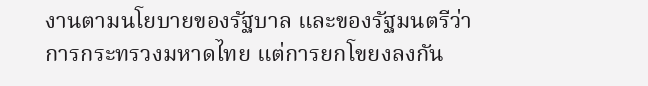งานตามนโยบายของรัฐบาล และของรัฐมนตรีว่าการกระทรวงมหาดไทย แต่การยกโขยงลงกัน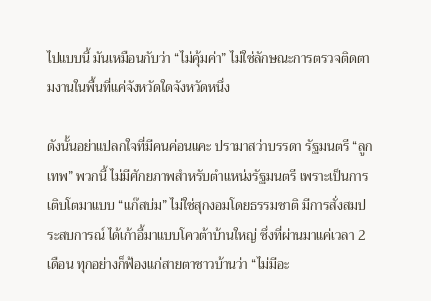ไปแบบนี้ มันเหมือนกับว่า “ไม่คุ้มค่า” ไม่ใช่ลักษณะการตรวจติดตามงานในพื้นที่แค่จังหวัดใดจังหวัดหนึ่ง

ดังนั้นอย่าแปลกใจที่มีคนค่อนแคะ ปรามาสว่าบรรดา รัฐมนตรี “ลูกเทพ” พวกนี้ ไม่มีศักยภาพสำหรับตำแหน่งรัฐมนตรี เพราะเป็นการเติบโตมาแบบ “แก๊สบ่ม” ไม่ใช่สุกงอมโดยธรรมชาติ มีการสั่งสมประสบการณ์ ได้เก้าอี้มาแบบโควต้าบ้านใหญ่ ซึ่งที่ผ่านมาแค่เวลา 2 เดือน ทุกอย่างก็ฟ้องแก่สายตาชาวบ้านว่า “ไม่มีอะ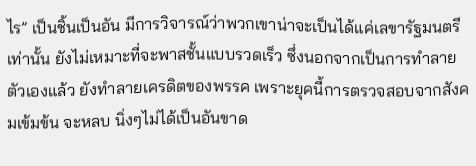ไร” เป็นชิ้นเป็นอัน มีการวิจารณ์ว่าพวกเขาน่าจะเป็นได้แค่เลขารัฐมนตรีเท่านั้น ยังไม่เหมาะที่จะพาสชั้นแบบรวดเร็ว ซึ่งนอกจากเป็นการทำลายตัวเองแล้ว ยังทำลายเครดิตของพรรค เพราะยุคนี้การตรวจสอบจากสังคมเข้มข้น จะหลบ นิ่งๆไม่ได้เป็นอันขาด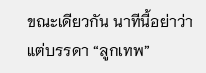ขณะเดียวกัน นาทีนี้อย่าว่าแต่บรรดา “ลูกเทพ”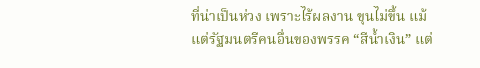ที่น่าเป็นห่วง เพราะไร้ผลงาน ขุนไม่ขึ้น แม้แต่รัฐมนตรีคนอื่นของพรรค “สีน้ำเงิน” แต่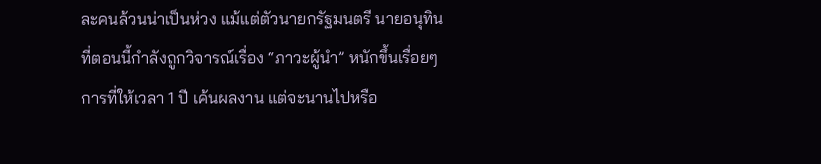ละคนล้วนน่าเป็นห่วง แม้แต่ตัวนายกรัฐมนตรี นายอนุทิน ที่ตอนนี้กำลังถูกวิจารณ์เรื่อง “ภาวะผู้นำ” หนักขึ้นเรื่อยๆ การที่ให้เวลา 1 ปี เค้นผลงาน แต่จะนานไปหรือ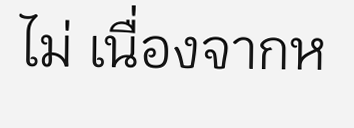ไม่ เนื่องจากห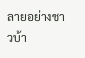ลายอย่างชาวบ้า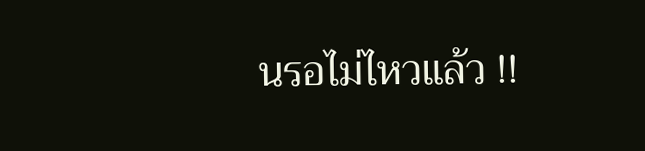นรอไม่ไหวแล้ว !!